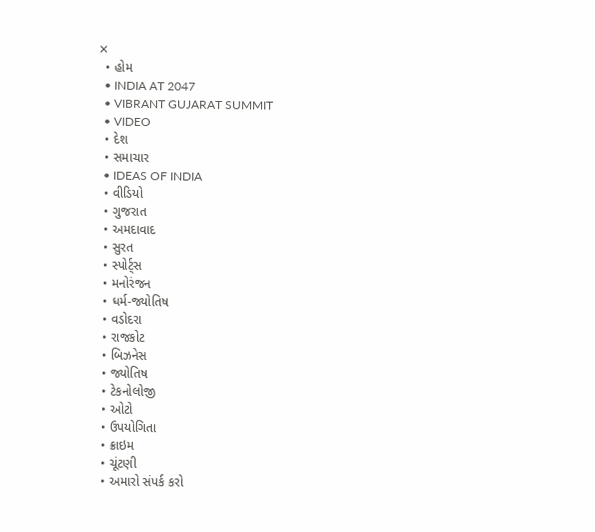✕
  • હોમ
  • INDIA AT 2047
  • VIBRANT GUJARAT SUMMIT
  • VIDEO
  • દેશ
  • સમાચાર
  • IDEAS OF INDIA
  • વીડિયો
  • ગુજરાત
  • અમદાવાદ
  • સુરત
  • સ્પોર્ટ્સ
  • મનોરંજન
  • ધર્મ-જ્યોતિષ
  • વડોદરા
  • રાજકોટ
  • બિઝનેસ
  • જ્યોતિષ
  • ટેકનોલોજી
  • ઓટો
  • ઉપયોગિતા
  • ક્રાઇમ
  • ચૂંટણી
  • અમારો સંપર્ક કરો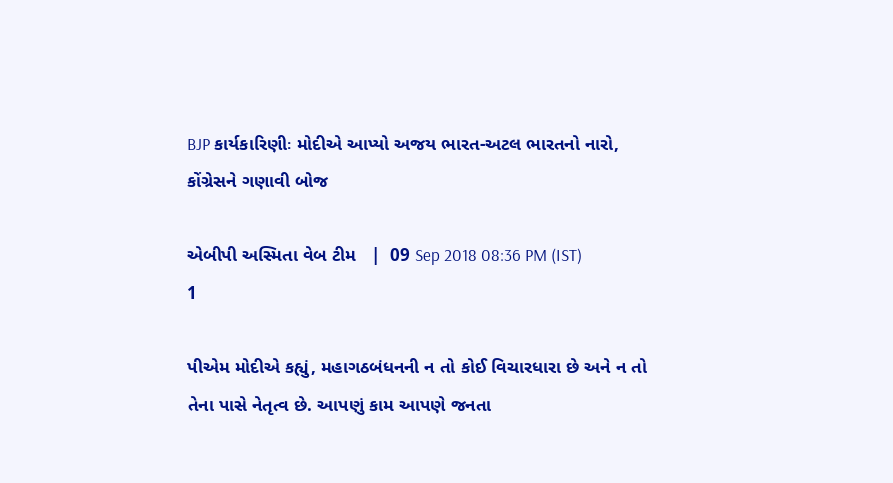BJP કાર્યકારિણીઃ મોદીએ આપ્યો અજય ભારત-અટલ ભારતનો નારો, કોંગ્રેસને ગણાવી બોજ

એબીપી અસ્મિતા વેબ ટીમ   |  09 Sep 2018 08:36 PM (IST)
1

પીએમ મોદીએ કહ્યું, મહાગઠબંધનની ન તો કોઈ વિચારધારા છે અને ન તો તેના પાસે નેતૃત્વ છે. આપણું કામ આપણે જનતા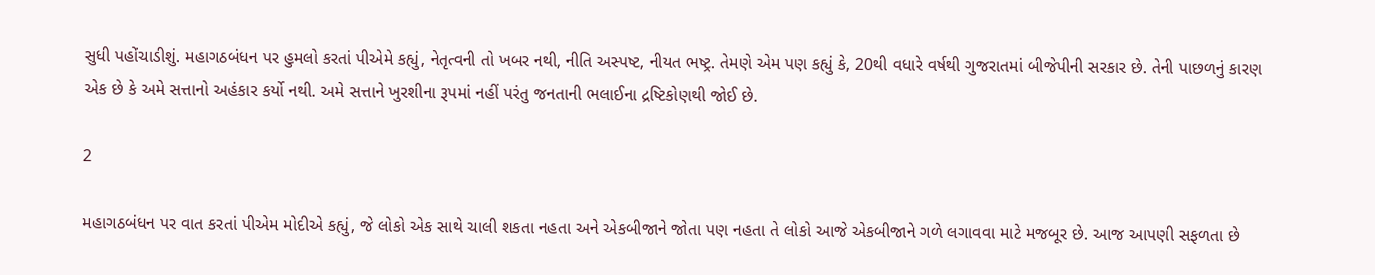સુધી પહોંચાડીશું. મહાગઠબંધન પર હુમલો કરતાં પીએમે કહ્યું, નેતૃત્વની તો ખબર નથી, નીતિ અસ્પષ્ટ, નીયત ભષ્ટ્ર. તેમણે એમ પણ કહ્યું કે, 20થી વધારે વર્ષથી ગુજરાતમાં બીજેપીની સરકાર છે. તેની પાછળનું કારણ એક છે કે અમે સત્તાનો અહંકાર કર્યો નથી. અમે સત્તાને ખુરશીના રૂપમાં નહીં પરંતુ જનતાની ભલાઈના દ્રષ્ટિકોણથી જોઈ છે.

2

મહાગઠબંધન પર વાત કરતાં પીએમ મોદીએ કહ્યું, જે લોકો એક સાથે ચાલી શકતા નહતા અને એકબીજાને જોતા પણ નહતા તે લોકો આજે એકબીજાને ગળે લગાવવા માટે મજબૂર છે. આજ આપણી સફળતા છે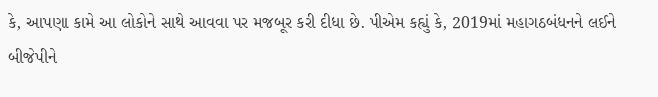કે, આપણા કામે આ લોકોને સાથે આવવા પર મજબૂર કરી દીધા છે. પીએમ કહ્યું કે, 2019માં મહાગઠબંધનને લઈને બીજેપીને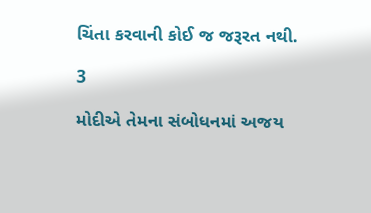ચિંતા કરવાની કોઈ જ જરૂરત નથી.

3

મોદીએ તેમના સંબોધનમાં અજય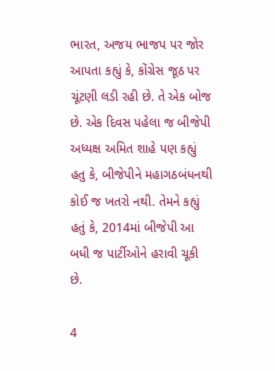ભારત, અજય ભાજપ પર જોર આપતા કહ્યું કે, કોંગ્રેસ જૂઠ પર ચૂંટણી લડી રહી છે. તે એક બોજ છે. એક દિવસ પહેલા જ બીજેપી અધ્યક્ષ અમિત શાહે પણ કહ્યું હતુ કે, બીજેપીને મહાગઠબંધનથી કોઈ જ ખતરો નથી. તેમને કહ્યું હતું કે, 2014માં બીજેપી આ બધી જ પાર્ટીઓને હરાવી ચૂકી છે.

4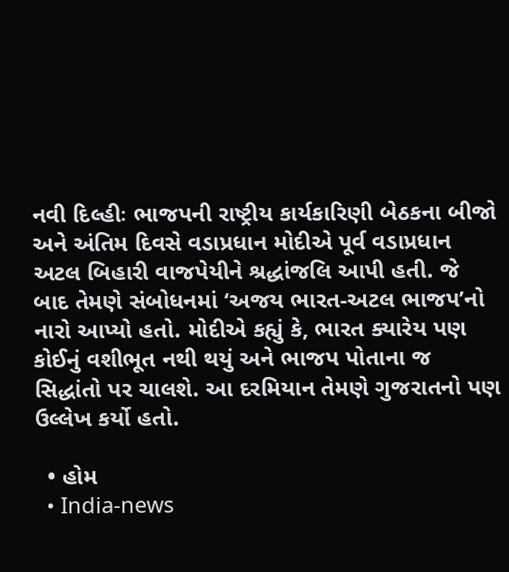નવી દિલ્હીઃ ભાજપની રાષ્ટ્રીય કાર્યકારિણી બેઠકના બીજો અને અંતિમ દિવસે વડાપ્રધાન મોદીએ પૂર્વ વડાપ્રધાન અટલ બિહારી વાજપેયીને શ્રદ્ધાંજલિ આપી હતી. જે બાદ તેમણે સંબોધનમાં ‘અજય ભારત-અટલ ભાજપ’નો નારો આપ્યો હતો. મોદીએ કહ્યું કે, ભારત ક્યારેય પણ કોઈનું વશીભૂત નથી થયું અને ભાજપ પોતાના જ સિદ્ધાંતો પર ચાલશે. આ દરમિયાન તેમણે ગુજરાતનો પણ ઉલ્લેખ કર્યો હતો.

  • હોમ
  • India-news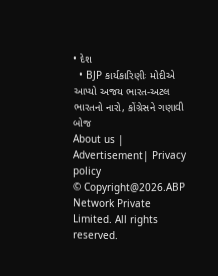• દેશ
  • BJP કાર્યકારિણીઃ મોદીએ આપ્યો અજય ભારત-અટલ ભારતનો નારો, કોંગ્રેસને ગણાવી બોજ
About us | Advertisement| Privacy policy
© Copyright@2026.ABP Network Private Limited. All rights reserved.